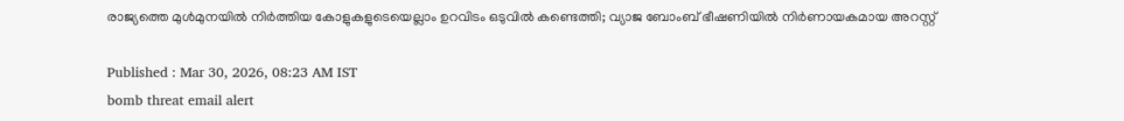രാജ്യത്തെ മുൾമുനയിൽ നിർത്തിയ കോളുകളുടെയെല്ലാം ഉറവിടം ഒടുവിൽ കണ്ടെത്തി; വ്യാജ ബോംബ് ഭീഷണിയിൽ നിർണായകമായ അറസ്റ്റ്

Published : Mar 30, 2026, 08:23 AM IST
bomb threat email alert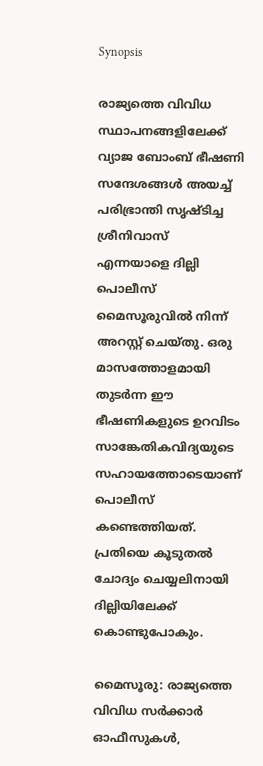Synopsis

രാജ്യത്തെ വിവിധ സ്ഥാപനങ്ങളിലേക്ക് വ്യാജ ബോംബ് ഭീഷണി സന്ദേശങ്ങൾ അയച്ച് പരിഭ്രാന്തി സൃഷ്ടിച്ച ശ്രീനിവാസ് എന്നയാളെ ദില്ലി പൊലീസ് മൈസൂരുവിൽ നിന്ന് അറസ്റ്റ് ചെയ്തു. ഒരു മാസത്തോളമായി തുടർന്ന ഈ ഭീഷണികളുടെ ഉറവിടം സാങ്കേതികവിദ്യയുടെ സഹായത്തോടെയാണ് പൊലീസ് കണ്ടെത്തിയത്. പ്രതിയെ കൂടുതൽ ചോദ്യം ചെയ്യലിനായി ദില്ലിയിലേക്ക് കൊണ്ടുപോകും.

മൈസൂരു: രാജ്യത്തെ വിവിധ സർക്കാർ ഓഫീസുകൾ,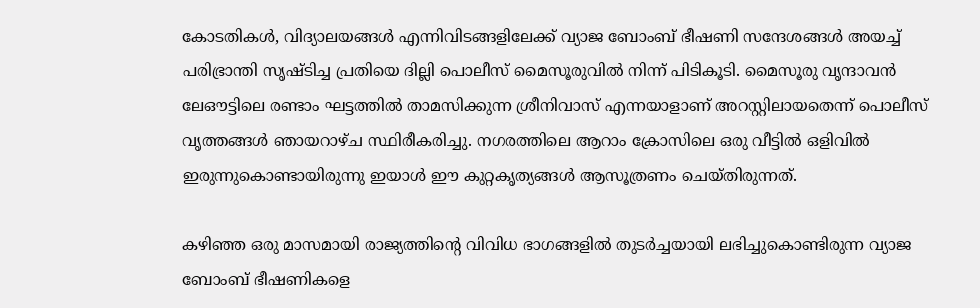കോടതികൾ, വിദ്യാലയങ്ങൾ എന്നിവിടങ്ങളിലേക്ക് വ്യാജ ബോംബ് ഭീഷണി സന്ദേശങ്ങൾ അയച്ച് പരിഭ്രാന്തി സൃഷ്ടിച്ച പ്രതിയെ ദില്ലി പൊലീസ് മൈസൂരുവിൽ നിന്ന് പിടികൂടി. മൈസൂരു വൃന്ദാവൻ ലേഔട്ടിലെ രണ്ടാം ഘട്ടത്തിൽ താമസിക്കുന്ന ശ്രീനിവാസ് എന്നയാളാണ് അറസ്റ്റിലായതെന്ന് പൊലീസ് വൃത്തങ്ങൾ ഞായറാഴ്ച സ്ഥിരീകരിച്ചു. നഗരത്തിലെ ആറാം ക്രോസിലെ ഒരു വീട്ടിൽ ഒളിവിൽ ഇരുന്നുകൊണ്ടായിരുന്നു ഇയാൾ ഈ കുറ്റകൃത്യങ്ങൾ ആസൂത്രണം ചെയ്തിരുന്നത്.

കഴിഞ്ഞ ഒരു മാസമായി രാജ്യത്തിന്‍റെ വിവിധ ഭാഗങ്ങളിൽ തുടർച്ചയായി ലഭിച്ചുകൊണ്ടിരുന്ന വ്യാജ ബോംബ് ഭീഷണികളെ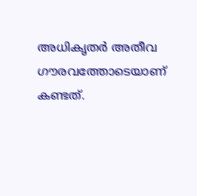അധികൃതർ അതീവ ഗൗരവത്തോടെയാണ് കണ്ടത്.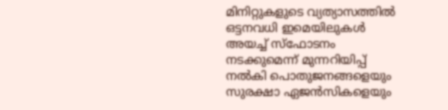മിനിറ്റുകളുടെ വ്യത്യാസത്തിൽ ഒട്ടനവധി ഇമെയിലുകൾ അയച്ച് സ്ഫോടനം നടക്കുമെന്ന് മുന്നറിയിപ്പ് നൽകി പൊതുജനങ്ങളെയും സുരക്ഷാ ഏജൻസികളെയും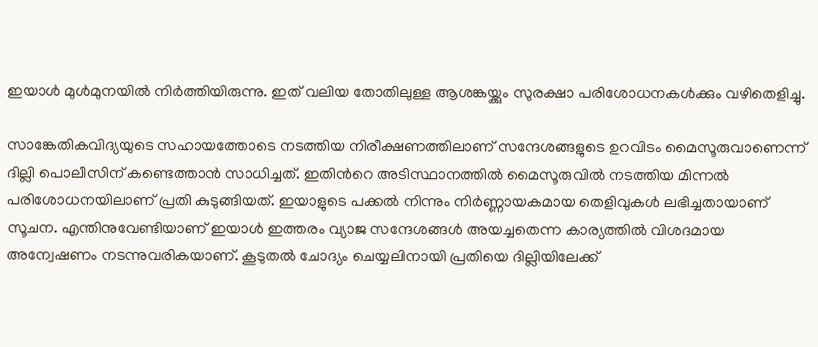ഇയാൾ മുൾമുനയിൽ നിർത്തിയിരുന്നു. ഇത് വലിയ തോതിലുള്ള ആശങ്കയ്ക്കും സുരക്ഷാ പരിശോധനകൾക്കും വഴിതെളിച്ചു.

സാങ്കേതികവിദ്യയുടെ സഹായത്തോടെ നടത്തിയ നിരീക്ഷണത്തിലാണ് സന്ദേശങ്ങളുടെ ഉറവിടം മൈസൂരുവാണെന്ന് ദില്ലി പൊലീസിന് കണ്ടെത്താൻ സാധിച്ചത്. ഇതിന്‍റെ അടിസ്ഥാനത്തിൽ മൈസൂരുവിൽ നടത്തിയ മിന്നൽ പരിശോധനയിലാണ് പ്രതി കുടുങ്ങിയത്. ഇയാളുടെ പക്കൽ നിന്നും നിർണ്ണായകമായ തെളിവുകൾ ലഭിച്ചതായാണ് സൂചന. എന്തിനുവേണ്ടിയാണ് ഇയാൾ ഇത്തരം വ്യാജ സന്ദേശങ്ങൾ അയച്ചതെന്ന കാര്യത്തിൽ വിശദമായ അന്വേഷണം നടന്നുവരികയാണ്. കൂടുതൽ ചോദ്യം ചെയ്യലിനായി പ്രതിയെ ദില്ലിയിലേക്ക്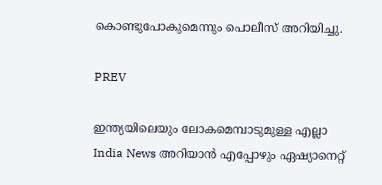കൊണ്ടുപോകുമെന്നും പൊലീസ് അറിയിച്ചു.

PREV

ഇന്ത്യയിലെയും ലോകമെമ്പാടുമുള്ള എല്ലാ India News അറിയാൻ എപ്പോഴും ഏഷ്യാനെറ്റ്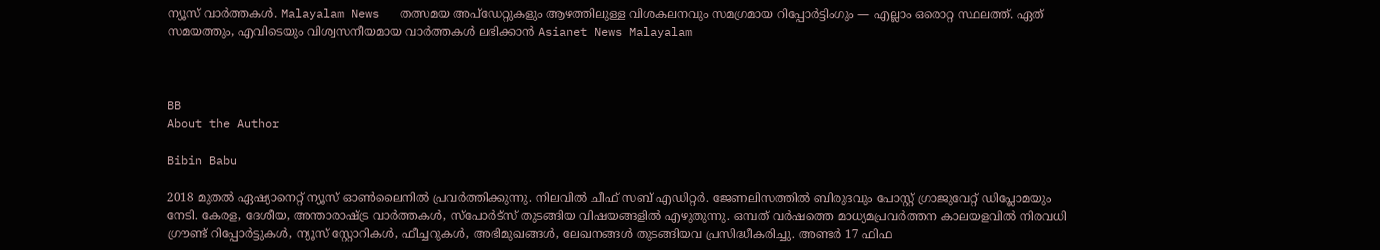ന്യൂസ് വാർത്തകൾ. Malayalam News   തത്സമയ അപ്‌ഡേറ്റുകളും ആഴത്തിലുള്ള വിശകലനവും സമഗ്രമായ റിപ്പോർട്ടിംഗും — എല്ലാം ഒരൊറ്റ സ്ഥലത്ത്. ഏത് സമയത്തും, എവിടെയും വിശ്വസനീയമായ വാർത്തകൾ ലഭിക്കാൻ Asianet News Malayalam



BB
About the Author

Bibin Babu

2018 മുതല്‍ ഏഷ്യാനെറ്റ് ന്യൂസ് ഓണ്‍ലൈനില്‍ പ്രവര്‍ത്തിക്കുന്നു. നിലവില്‍ ചീഫ് സബ് എഡിറ്റർ. ജേണലിസത്തില്‍ ബിരുദവും പോസ്റ്റ് ഗ്രാജുവേറ്റ് ഡിപ്ലോമയും നേടി. കേരള, ദേശീയ, അന്താരാഷ്ട്ര വാര്‍ത്തകള്‍, സ്പോര്‍ട്സ് തുടങ്ങിയ വിഷയങ്ങളില്‍ എഴുതുന്നു. ഒമ്പത് വര്‍ഷത്തെ മാധ്യമപ്രവര്‍ത്തന കാലയളവില്‍ നിരവധി ഗ്രൗണ്ട് റിപ്പോര്‍ട്ടുകള്‍, ന്യൂസ് സ്റ്റോറികള്‍, ഫീച്ചറുകള്‍, അഭിമുഖങ്ങള്‍, ലേഖനങ്ങള്‍ തുടങ്ങിയവ പ്രസിദ്ധീകരിച്ചു. അണ്ടര്‍ 17 ഫിഫ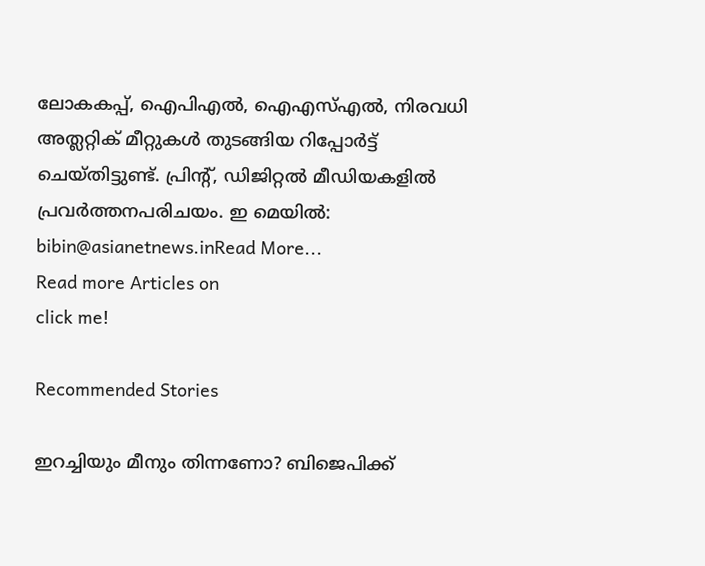ലോകകപ്പ്, ഐപിഎൽ, ഐഎസ്എൽ, നിരവധി അത്ലറ്റിക് മീറ്റുകൾ തുടങ്ങിയ റിപ്പോര്‍ട്ട് ചെയ്തിട്ടുണ്ട്. പ്രിന്‍റ്, ഡിജിറ്റല്‍ മീഡിയകളില്‍ പ്രവര്‍ത്തനപരിചയം. ഇ മെയില്‍: bibin@asianetnews.inRead More...
Read more Articles on
click me!

Recommended Stories

ഇറച്ചിയും മീനും തിന്നണോ? ബിജെപിക്ക്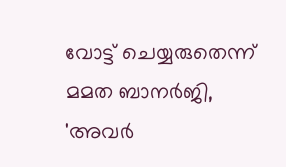വോട്ട് ചെയ്യരുതെന്ന് മമത ബാനർജി, 'അവർ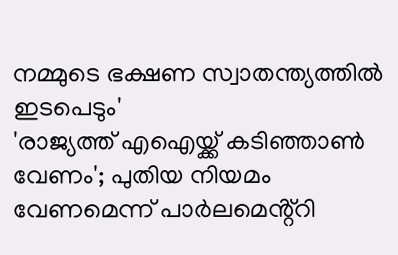നമ്മുടെ ഭക്ഷണ സ്വാതന്ത്യത്തിൽ ഇടപെടും'
'രാജ്യത്ത് എഐയ്ക്ക് കടിഞ്ഞാൺ വേണം'; പുതിയ നിയമം വേണമെന്ന് പാർലമെൻ്റ്റി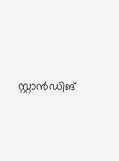സ്റ്റാൻഡിങ്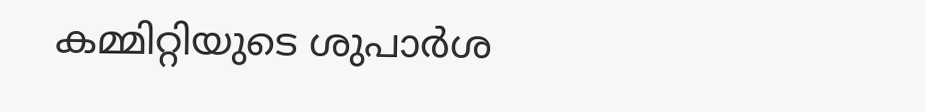കമ്മിറ്റിയുടെ ശുപാർശ